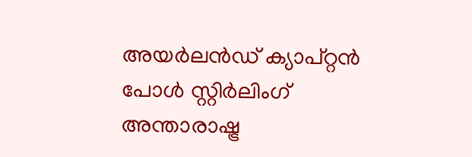അയര്‍ലന്‍ഡ് ക്യാപ്റ്റന്‍ പോള്‍ സ്റ്റിര്‍ലിംഗ് അന്താരാഷ്ട്ര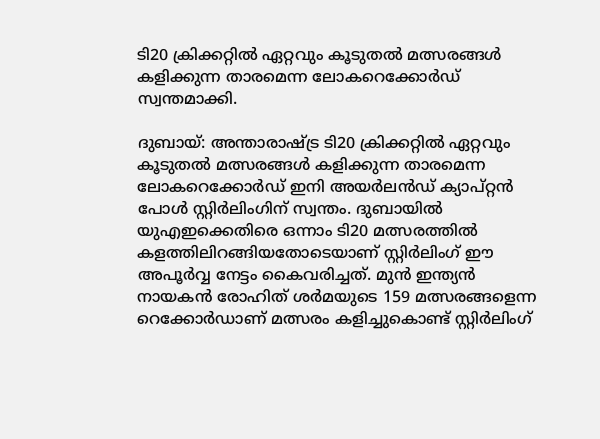ടി20 ക്രിക്കറ്റില്‍ ഏറ്റവും കൂടുതല്‍ മത്സരങ്ങള്‍ കളിക്കുന്ന താരമെന്ന ലോകറെക്കോര്‍ഡ് സ്വന്തമാക്കി.

ദുബായ്: അന്താരാഷ്ട്ര ടി20 ക്രിക്കറ്റില്‍ ഏറ്റവും കൂടുതല്‍ മത്സരങ്ങള്‍ കളിക്കുന്ന താരമെന്ന ലോകറെക്കോര്‍ഡ് ഇനി അയര്‍ലന്‍ഡ് ക്യാപ്റ്റന്‍ പോള്‍ സ്റ്റിര്‍ലിംഗിന് സ്വന്തം. ദുബായില്‍ യുഎഇക്കെതിരെ ഒന്നാം ടി20 മത്സരത്തില്‍ കളത്തിലിറങ്ങിയതോടെയാണ് സ്റ്റിര്‍ലിംഗ് ഈ അപൂര്‍വ്വ നേട്ടം കൈവരിച്ചത്. മുന്‍ ഇന്ത്യന്‍ നായകന്‍ രോഹിത് ശര്‍മയുടെ 159 മത്സരങ്ങളെന്ന റെക്കോര്‍ഡാണ് മത്സരം കളിച്ചുകൊണ്ട് സ്റ്റിര്‍ലിംഗ്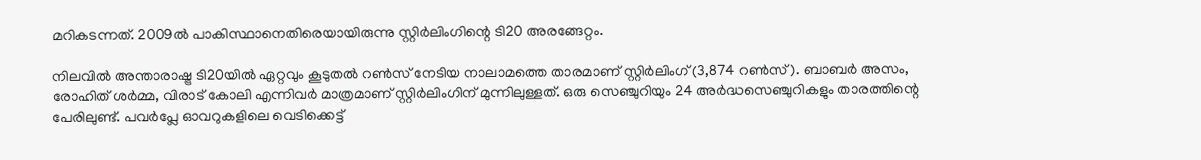മറികടന്നത്. 2009ല്‍ പാകിസ്ഥാനെതിരെയായിരുന്നു സ്റ്റിര്‍ലിംഗിന്റെ ടി20 അരങ്ങേറ്റം.

നിലവില്‍ അന്താരാഷ്ട്ര ടി20യില്‍ ഏറ്റവും കൂടുതല്‍ റണ്‍സ് നേടിയ നാലാമത്തെ താരമാണ് സ്റ്റിര്‍ലിംഗ് (3,874 റണ്‍സ്). ബാബര്‍ അസം, രോഹിത് ശര്‍മ്മ, വിരാട് കോലി എന്നിവര്‍ മാത്രമാണ് സ്റ്റിര്‍ലിംഗിന് മുന്നിലുള്ളത്. ഒരു സെഞ്ചുറിയും 24 അര്‍ദ്ധസെഞ്ചുറികളും താരത്തിന്റെ പേരിലുണ്ട്. പവര്‍പ്ലേ ഓവറുകളിലെ വെടിക്കെട്ട്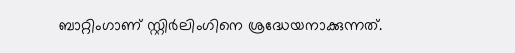ബാറ്റിംഗാണ് സ്റ്റിര്‍ലിംഗിനെ ശ്രദ്ധേയനാക്കുന്നത്.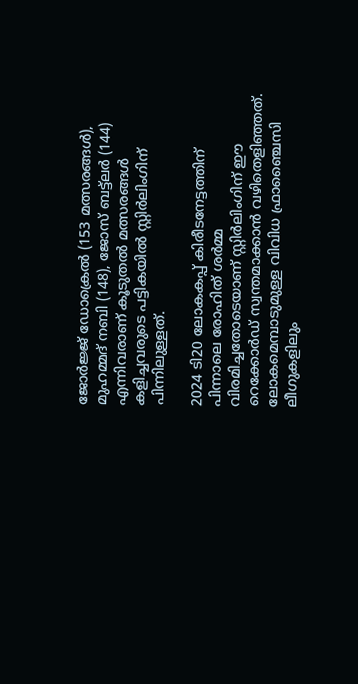ജോര്‍ജ്ജ് ഡോക്രെല്‍ (153 മത്സരങ്ങള്‍), മുഹമ്മദ് നബി (148), ജോസ് ബട്ട്ലര്‍ (144) എന്നിവരാണ് കൂടുതല്‍ മത്സരങ്ങള്‍ കളിച്ചവരുടെ പട്ടികയില്‍ സ്റ്റിര്‍ലിംഗിന് പിന്നിലുള്ളത്.

2024 ടി20 ലോകകപ്പ് കിരീടനേട്ടത്തിന് പിന്നാലെ രോഹിത് ശര്‍മ്മ വിരമിച്ചതോടെയാണ് സ്റ്റിര്‍ലിംഗിന് ഈ റെക്കോര്‍ഡ് സ്വന്തമാക്കാന്‍ വഴിതെളിഞ്ഞത്. ലോകമെമ്പാടുമുള്ള വിവിധ ഫ്രാഞ്ചൈസി ലീഗുകളിലും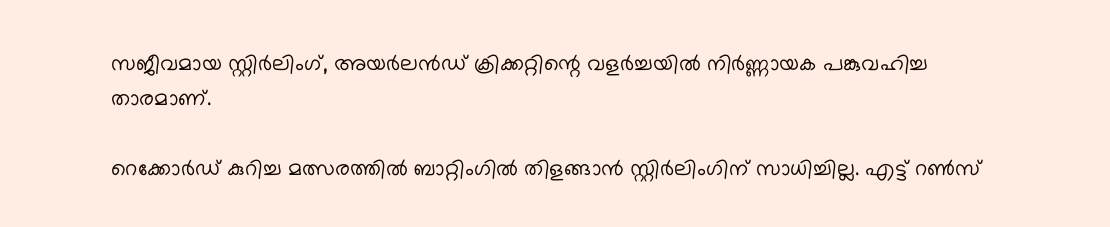സജീവമായ സ്റ്റിര്‍ലിംഗ്, അയര്‍ലന്‍ഡ് ക്രിക്കറ്റിന്റെ വളര്‍ച്ചയില്‍ നിര്‍ണ്ണായക പങ്കുവഹിച്ച താരമാണ്.

റെക്കോര്‍ഡ് കുറിച്ച മത്സരത്തില്‍ ബാറ്റിംഗില്‍ തിളങ്ങാന്‍ സ്റ്റിര്‍ലിംഗിന് സാധിച്ചില്ല. എട്ട് റണ്‍സ്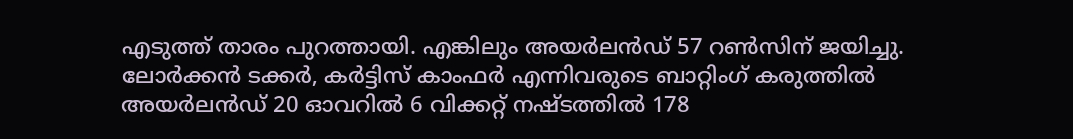എടുത്ത് താരം പുറത്തായി. എങ്കിലും അയര്‍ലന്‍ഡ് 57 റണ്‍സിന് ജയിച്ചു. ലോര്‍ക്കന്‍ ടക്കര്‍, കര്‍ട്ടിസ് കാംഫര്‍ എന്നിവരുടെ ബാറ്റിംഗ് കരുത്തില്‍ അയര്‍ലന്‍ഡ് 20 ഓവറില്‍ 6 വിക്കറ്റ് നഷ്ടത്തില്‍ 178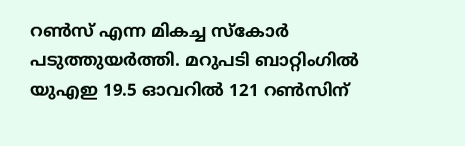റണ്‍സ് എന്ന മികച്ച സ്‌കോര്‍ പടുത്തുയര്‍ത്തി. മറുപടി ബാറ്റിംഗില്‍ യുഎഇ 19.5 ഓവറില്‍ 121 റണ്‍സിന്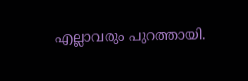എല്ലാവരും പുറത്തായി.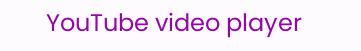YouTube video player